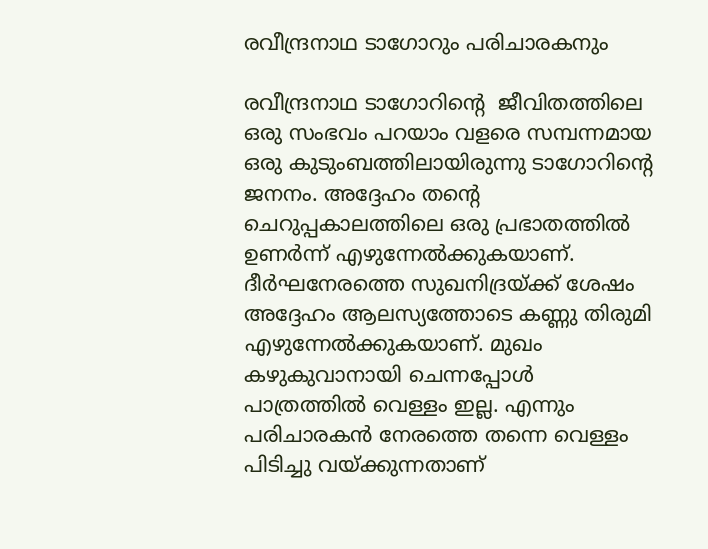രവീന്ദ്രനാഥ ടാഗോറും പരിചാരകനും

രവീന്ദ്രനാഥ ടാഗോറിന്റെ  ജീവിതത്തിലെ ഒരു സംഭവം പറയാം വളരെ സമ്പന്നമായ ഒരു കുടുംബത്തിലായിരുന്നു ടാഗോറിന്റെ ജനനം. അദ്ദേഹം തന്റെ ചെറുപ്പകാലത്തിലെ ഒരു പ്രഭാതത്തിൽ ഉണർന്ന് എഴുന്നേൽക്കുകയാണ്. ദീർഘനേരത്തെ സുഖനിദ്രയ്ക്ക് ശേഷം അദ്ദേഹം ആലസ്യത്തോടെ കണ്ണു തിരുമി എഴുന്നേൽക്കുകയാണ്. മുഖം കഴുകുവാനായി ചെന്നപ്പോൾ പാത്രത്തിൽ വെള്ളം ഇല്ല. എന്നും പരിചാരകൻ നേരത്തെ തന്നെ വെള്ളം പിടിച്ചു വയ്ക്കുന്നതാണ്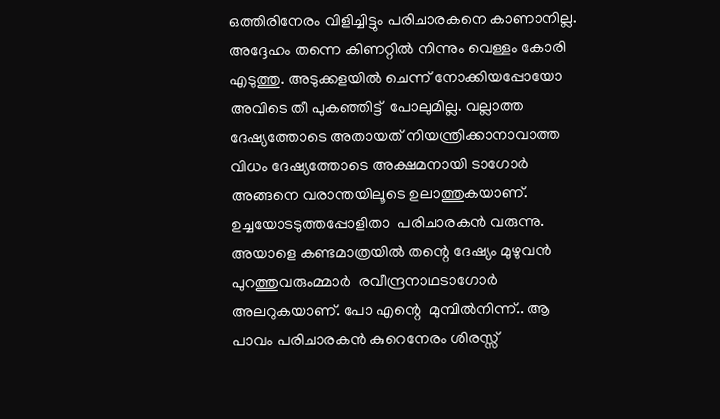ഒത്തിരിനേരം വിളിച്ചിട്ടും പരിചാരകനെ കാണാനില്ല. അദ്ദേഹം തന്നെ കിണറ്റിൽ നിന്നും വെള്ളം കോരി എടുത്തു. അടുക്കളയിൽ ചെന്ന് നോക്കിയപ്പോയോ  അവിടെ തീ പുകഞ്ഞിട്ട്  പോലുമില്ല. വല്ലാത്ത ദേഷ്യത്തോടെ അതായത് നിയന്ത്രിക്കാനാവാത്ത വിധം ദേഷ്യത്തോടെ അക്ഷമനായി ടാഗോർ അങ്ങനെ വരാന്തയിലൂടെ ഉലാത്തുകയാണ്. ഉച്ചയോടടുത്തപ്പോളിതാ  പരിചാരകൻ വരുന്നു. അയാളെ കണ്ടമാത്രയിൽ തന്റെ ദേഷ്യം മുഴുവൻ പുറത്തുവരുംമ്മാർ  രവീന്ദ്രനാഥടാഗോർ അലറുകയാണ്. പോ എന്റെ  മുമ്പിൽനിന്ന്.. ആ പാവം പരിചാരകൻ കുറെനേരം ശിരസ്സ്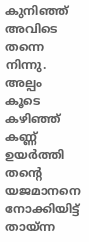കുനിഞ്ഞ് അവിടെ തന്നെ നിന്നു. അല്പം കൂടെ  കഴിഞ്ഞ് കണ്ണ് ഉയർത്തി തന്റെ യജമാനനെ  നോക്കിയിട്ട് തായ്‌ന്ന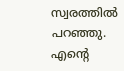സ്വരത്തിൽ പറഞ്ഞു. എന്റെ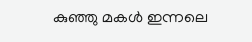കുഞ്ഞു മകൾ ഇന്നലെ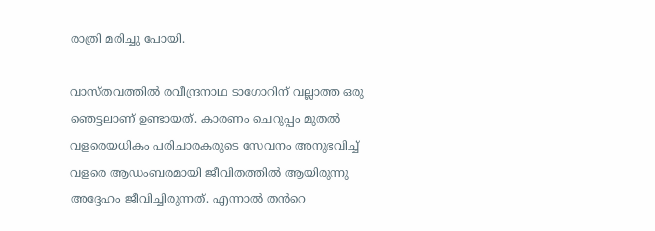രാത്രി മരിച്ചു പോയി.

വാസ്തവത്തിൽ രവീന്ദ്രനാഥ ടാഗോറിന് വല്ലാത്ത ഒരു ഞെട്ടലാണ് ഉണ്ടായത്. കാരണം ചെറുപ്പം മുതൽ വളരെയധികം പരിചാരകരുടെ സേവനം അനുഭവിച്ച് വളരെ ആഡംബരമായി ജീവിതത്തിൽ ആയിരുന്നു അദ്ദേഹം ജീവിച്ചിരുന്നത്. എന്നാൽ തൻറെ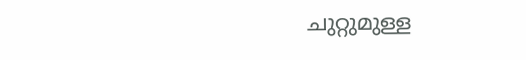ചുറ്റുമുള്ള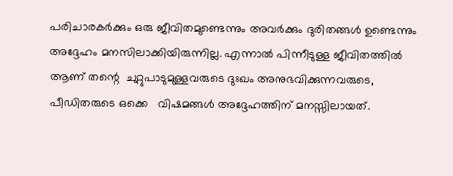പരിചാരകർക്കും ഒരു ജീവിതമുണ്ടെന്നും അവർക്കും ദുരിതങ്ങൾ ഉണ്ടെന്നും അദ്ദേഹം മനസിലാക്കിയിരുന്നില്ല. എന്നാൽ പിന്നീടുള്ള ജീവിതത്തിൽ ആണ് തന്റെ  ചുറ്റുപാടുമുള്ളവരുടെ ദുഃഖം അനുഭവിക്കുന്നവരുടെ,  പീഡിതരുടെ ഒക്കെ   വിഷമങ്ങൾ അദ്ദേഹത്തിന് മനസ്സിലായത്.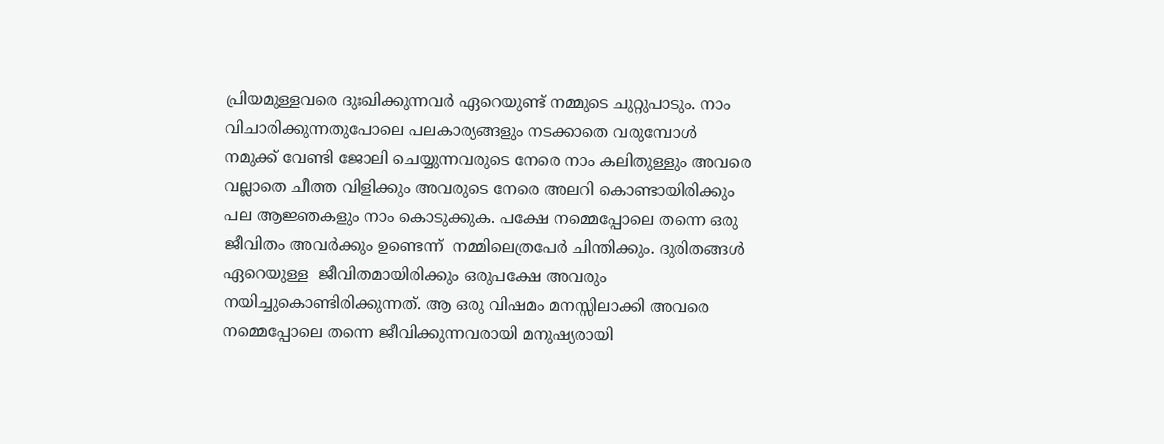പ്രിയമുള്ളവരെ ദുഃഖിക്കുന്നവർ ഏറെയുണ്ട് നമ്മുടെ ചുറ്റുപാടും. നാം  വിചാരിക്കുന്നതുപോലെ പലകാര്യങ്ങളും നടക്കാതെ വരുമ്പോൾ നമുക്ക് വേണ്ടി ജോലി ചെയ്യുന്നവരുടെ നേരെ നാം കലിതുള്ളും അവരെ വല്ലാതെ ചീത്ത വിളിക്കും അവരുടെ നേരെ അലറി കൊണ്ടായിരിക്കും പല ആജ്ഞകളും നാം കൊടുക്കുക. പക്ഷേ നമ്മെപ്പോലെ തന്നെ ഒരു ജീവിതം അവർക്കും ഉണ്ടെന്ന്  നമ്മിലെത്രപേർ ചിന്തിക്കും. ദുരിതങ്ങൾ ഏറെയുള്ള  ജീവിതമായിരിക്കും ഒരുപക്ഷേ അവരും  നയിച്ചുകൊണ്ടിരിക്കുന്നത്. ആ ഒരു വിഷമം മനസ്സിലാക്കി അവരെ നമ്മെപ്പോലെ തന്നെ ജീവിക്കുന്നവരായി മനുഷ്യരായി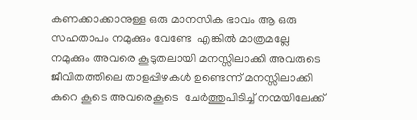കണക്കാക്കാനുള്ള ഒരു മാനസിക ഭാവം ആ ഒരു സഹതാപം നമുക്കും വേണ്ടേ  എങ്കിൽ മാത്രമല്ലേ നമുക്കും അവരെ കൂടുതലായി മനസ്സിലാക്കി അവരുടെ ജീവിതത്തിലെ താളപ്പിഴകൾ ഉണ്ടെന്ന് മനസ്സിലാക്കി കുറെ കൂടെ അവരെകൂടെ  ചേർത്തുപിടിച്ച് നന്മയിലേക്ക്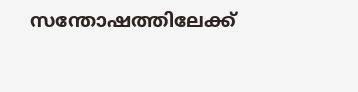സന്തോഷത്തിലേക്ക്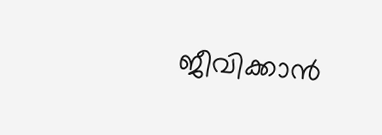ജീവിക്കാൻ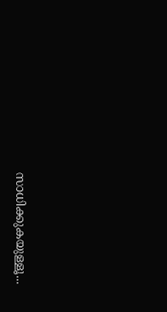സാധിക്കുകയുള്ളൂ...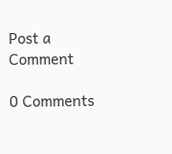Post a Comment

0 Comments